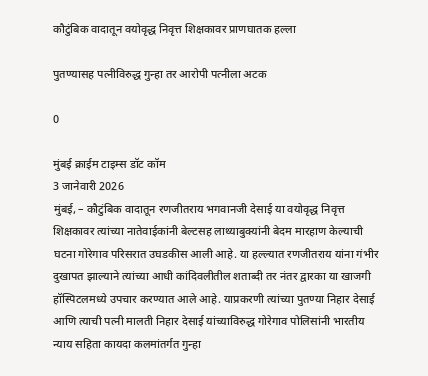कौटुंबिक वादातून वयोवृद्ध निवृत्त शिक्षकावर प्राणघातक हल्ला

पुतण्यासह पत्नीविरुद्ध गुन्हा तर आरोपी पत्नीला अटक

0

मुंबई क्राईम टाइम्स डॉट कॉम
3 जानेवारी 2026
मुंबई, – कौटुंबिक वादातून रणजीतराय भगवानजी देसाई या वयोवृद्ध निवृत्त शिक्षकावर त्यांच्या नातेवाईकांनी बेल्टसह लाथ्याबुक्यांनी बेदम मारहाण केल्याची घटना गोरेगाव परिसरात उघडकीस आली आहे. या हल्ल्यात रणजीतराय यांना गंभीर दुखापत झाल्याने त्यांच्या आधी कांदिवलीतील शताब्दी तर नंतर द्वारका या खाजगी हॉस्पिटलमध्ये उपचार करण्यात आले आहे. याप्रकरणी त्यांच्या पुतण्या निहार देसाई आणि त्याची पत्नी मालती निहार देसाई यांच्याविरुद्ध गोरेगाव पोलिसांनी भारतीय न्याय सहिता कायदा कलमांतर्गत गुन्हा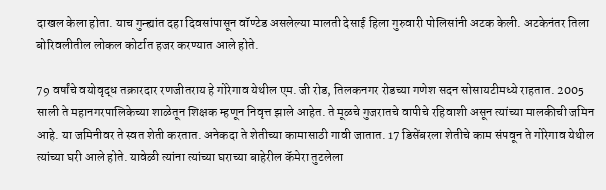दाखल केला होता. याच गुन्ह्यांत दहा दिवसांपासून वॉण्टेड असलेल्या मालती देसाई हिला गुरुवारी पोलिसांनी अटक केली. अटकेनंतर तिला बोरिवलीतील लोकल कोर्टात हजर करण्यात आले होते.

79 वर्षांचे वयोवृद्ध तक्रारदार रणजीतराय हे गोरेगाव येथील एम. जी रोड, तिलकनगर रोडच्या गणेश सदन सोसायटीमध्ये राहतात. 2005 साली ते महानगरपालिकेच्या शाळेतून शिक्षक म्हणून निवृत्त झाले आहेत. ते मूळचे गुजरातचे वापीचे रहिवाशी असून त्यांच्या मालकीची जमिन आहे. या जमिनीवर ते स्वत शेती करतात. अनेकदा ते शेतीच्या कामासाठी गावी जातात. 17 डिसेंबरला शेतीचे काम संपवून ते गोरेगाव येथील त्यांच्या घरी आले होते. यावेळी त्यांना त्यांच्या घराच्या बाहेरील कॅमेरा तुटलेला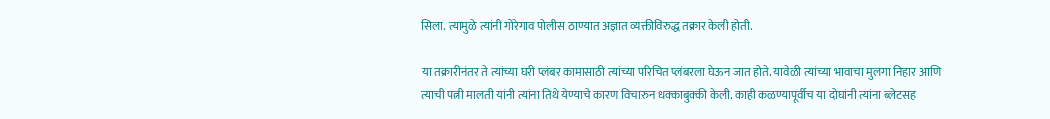सिला. त्यामुळे त्यांनी गोरेगाव पोलीस ठाण्यात अज्ञात व्यक्तीविरुद्ध तक्रार केली होती.

या तक्रारीनंतर ते त्यांच्या घरी प्लंबर कामासाठी त्यांच्या परिचित प्लंबरला घेऊन जात होते. यावेळी त्यांच्या भावाचा मुलगा निहार आणि त्याची पत्नी मालती यांनी त्यांना तिथे येण्याचे कारण विचारुन धक्काबुक्की केली. काही कळण्यापूर्वीच या दोघांनी त्यांना ब्लेटसह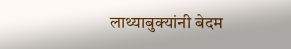लाथ्याबुक्यांनी बेदम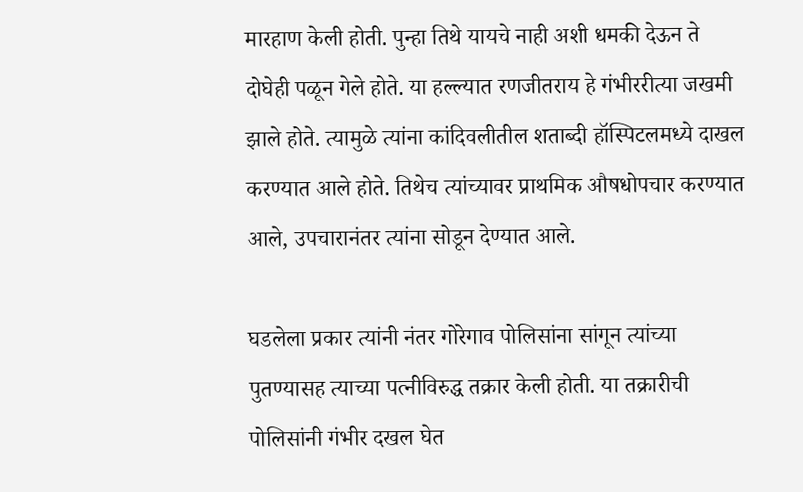मारहाण केली होती. पुन्हा तिथे यायचे नाही अशी धमकी देऊन ते दोघेही पळून गेले होते. या हल्ल्यात रणजीतराय हे गंभीररीत्या जखमी झाले होते. त्यामुळे त्यांना कांदिवलीतील शताब्दी हॉस्पिटलमध्ये दाखल करण्यात आले होते. तिथेच त्यांच्यावर प्राथमिक औषधोपचार करण्यात आले, उपचारानंतर त्यांना सोडून देण्यात आले.

घडलेला प्रकार त्यांनी नंतर गोरेगाव पोलिसांना सांगून त्यांच्या पुतण्यासह त्याच्या पत्नीविरुद्ध तक्रार केली होती. या तक्रारीची पोलिसांनी गंभीर दखल घेत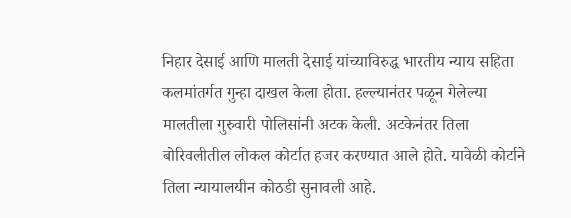निहार देसाई आणि मालती देसाई यांच्याविरुद्ध भारतीय न्याय सहिता कलमांतर्गत गुन्हा दाखल केला होता. हल्ल्यानंतर पळून गेलेल्या मालतीला गुरुवारी पोलिसांनी अटक केली. अटकेनंतर तिला बोरिवलीतील लोकल कोर्टात हजर करण्यात आले होते. यावेळी कोर्टाने तिला न्यायालयीन कोठडी सुनावली आहे.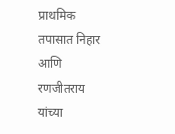प्राथमिक तपासात निहार आणि रणजीतराय यांच्या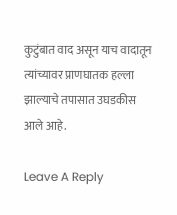कुटुंबात वाद असून याच वादातून त्यांच्यावर प्राणघातक हल्ला झाल्याचे तपासात उघडकीस आले आहे.

Leave A Reply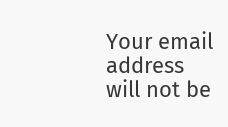Your email address will not be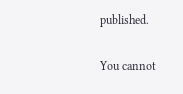published.

You cannot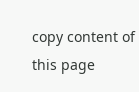copy content of this page